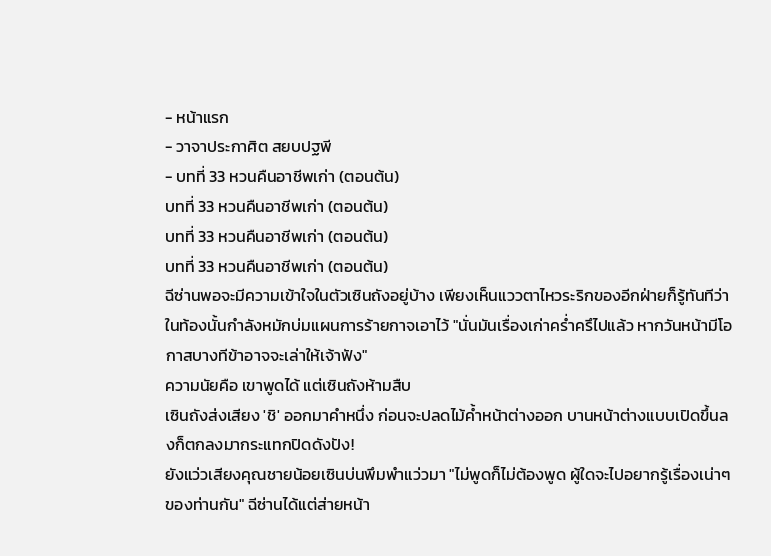- หน้าแรก
- วาจาประกาศิต สยบปฐพี
- บทที่ 33 หวนคืนอาชีพเก่า (ตอนต้น)
บทที่ 33 หวนคืนอาชีพเก่า (ตอนต้น)
บทที่ 33 หวนคืนอาชีพเก่า (ตอนต้น)
บทที่ 33 หวนคืนอาชีพเก่า (ตอนต้น)
ฉีซ่านพอจะมีความเข้าใจในตัวเซินถังอยู่บ้าง เพียงเห็นแววตาไหวระริกของอีกฝ่ายก็รู้ทันทีว่าในท้องนั้นกำลังหมักบ่มแผนการร้ายกาจเอาไว้ "นั่นมันเรื่องเก่าคร่ำครึไปแล้ว หากวันหน้ามีโอกาสบางทีข้าอาจจะเล่าให้เจ้าฟัง"
ความนัยคือ เขาพูดได้ แต่เซินถังห้ามสืบ
เซินถังส่งเสียง 'ชิ' ออกมาคำหนึ่ง ก่อนจะปลดไม้ค้ำหน้าต่างออก บานหน้าต่างแบบเปิดขึ้นลงก็ตกลงมากระแทกปิดดังปัง!
ยังแว่วเสียงคุณชายน้อยเซินบ่นพึมพำแว่วมา "ไม่พูดก็ไม่ต้องพูด ผู้ใดจะไปอยากรู้เรื่องเน่าๆ ของท่านกัน" ฉีซ่านได้แต่ส่ายหน้า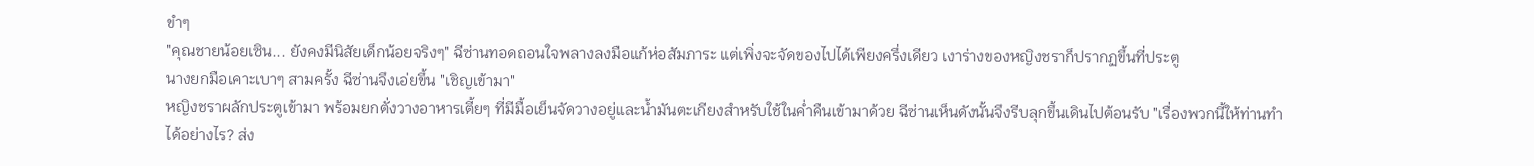ขำๆ
"คุณชายน้อยเซิน... ยังคงมีนิสัยเด็กน้อยจริงๆ" ฉีซ่านทอดถอนใจพลางลงมือแก้ห่อสัมภาระ แต่เพิ่งจะจัดของไปได้เพียงครึ่งเดียว เงาร่างของหญิงชราก็ปรากฏขึ้นที่ประตู
นางยกมือเคาะเบาๆ สามครั้ง ฉีซ่านจึงเอ่ยขึ้น "เชิญเข้ามา"
หญิงชราผลักประตูเข้ามา พร้อมยกตั่งวางอาหารเตี้ยๆ ที่มีมื้อเย็นจัดวางอยู่และน้ำมันตะเกียงสำหรับใช้ในค่ำคืนเข้ามาด้วย ฉีซ่านเห็นดังนั้นจึงรีบลุกขึ้นเดินไปต้อนรับ "เรื่องพวกนี้ให้ท่านทำได้อย่างไร? ส่ง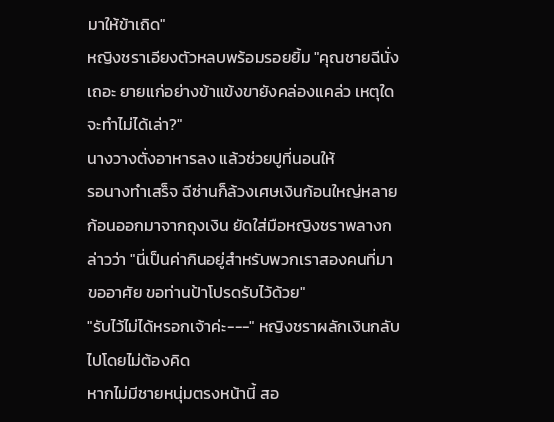มาให้ข้าเถิด"
หญิงชราเอียงตัวหลบพร้อมรอยยิ้ม "คุณชายฉีนั่งเถอะ ยายแก่อย่างข้าแข้งขายังคล่องแคล่ว เหตุใดจะทำไม่ได้เล่า?"
นางวางตั่งอาหารลง แล้วช่วยปูที่นอนให้
รอนางทำเสร็จ ฉีซ่านก็ล้วงเศษเงินก้อนใหญ่หลายก้อนออกมาจากถุงเงิน ยัดใส่มือหญิงชราพลางกล่าวว่า "นี่เป็นค่ากินอยู่สำหรับพวกเราสองคนที่มาขออาศัย ขอท่านป้าโปรดรับไว้ด้วย"
"รับไว้ไม่ได้หรอกเจ้าค่ะ---" หญิงชราผลักเงินกลับไปโดยไม่ต้องคิด
หากไม่มีชายหนุ่มตรงหน้านี้ สอ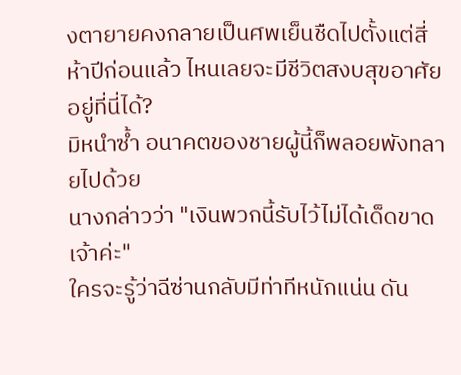งตายายคงกลายเป็นศพเย็นชืดไปตั้งแต่สี่ห้าปีก่อนแล้ว ไหนเลยจะมีชีวิตสงบสุขอาศัยอยู่ที่นี่ได้?
มิหนำซ้ำ อนาคตของชายผู้นี้ก็พลอยพังทลายไปด้วย
นางกล่าวว่า "เงินพวกนี้รับไว้ไม่ได้เด็ดขาดเจ้าค่ะ"
ใครจะรู้ว่าฉีซ่านกลับมีท่าทีหนักแน่น ดัน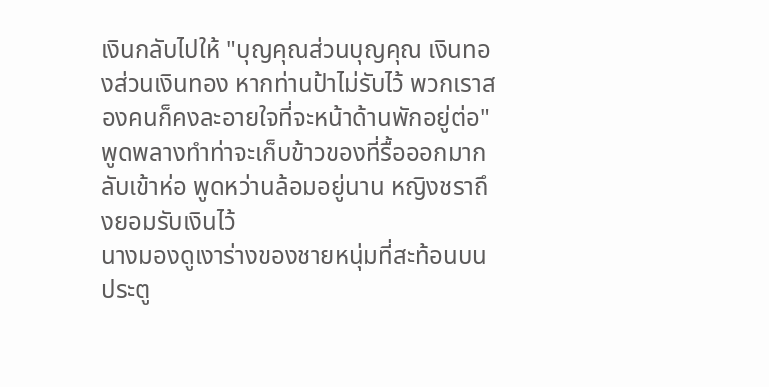เงินกลับไปให้ "บุญคุณส่วนบุญคุณ เงินทองส่วนเงินทอง หากท่านป้าไม่รับไว้ พวกเราสองคนก็คงละอายใจที่จะหน้าด้านพักอยู่ต่อ"
พูดพลางทำท่าจะเก็บข้าวของที่รื้อออกมากลับเข้าห่อ พูดหว่านล้อมอยู่นาน หญิงชราถึงยอมรับเงินไว้
นางมองดูเงาร่างของชายหนุ่มที่สะท้อนบนประตู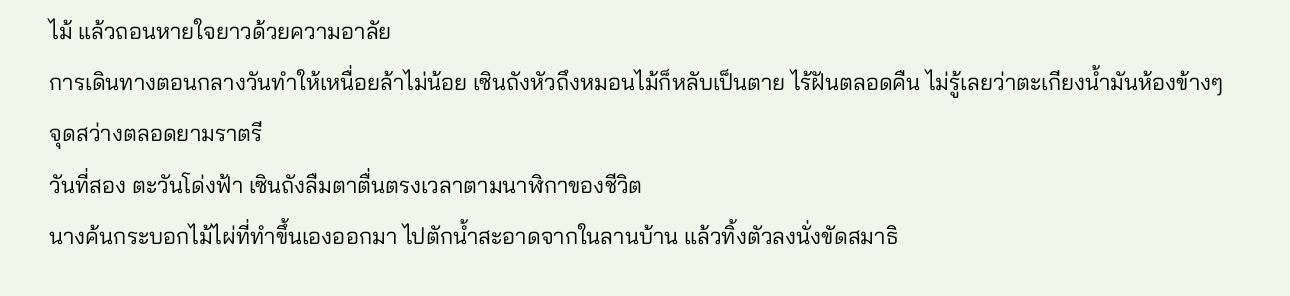ไม้ แล้วถอนหายใจยาวด้วยความอาลัย
การเดินทางตอนกลางวันทำให้เหนื่อยล้าไม่น้อย เซินถังหัวถึงหมอนไม้ก็หลับเป็นตาย ไร้ฝันตลอดคืน ไม่รู้เลยว่าตะเกียงน้ำมันห้องข้างๆ จุดสว่างตลอดยามราตรี
วันที่สอง ตะวันโด่งฟ้า เซินถังลืมตาตื่นตรงเวลาตามนาฬิกาของชีวิต
นางค้นกระบอกไม้ไผ่ที่ทำขึ้นเองออกมา ไปตักน้ำสะอาดจากในลานบ้าน แล้วทิ้งตัวลงนั่งขัดสมาธิ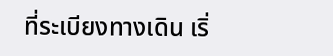ที่ระเบียงทางเดิน เริ่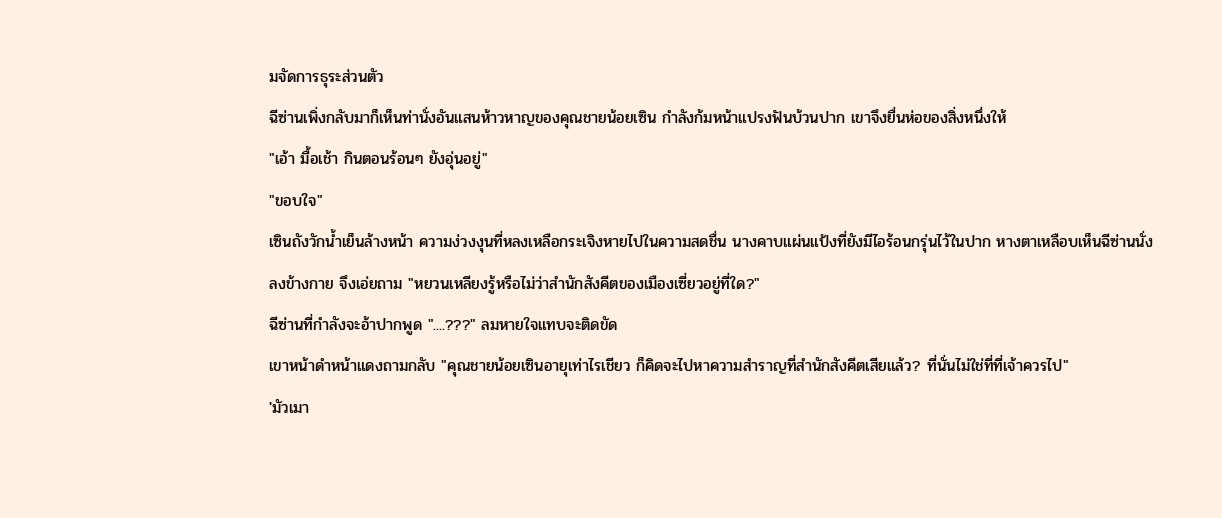มจัดการธุระส่วนตัว
ฉีซ่านเพิ่งกลับมาก็เห็นท่านั่งอันแสนห้าวหาญของคุณชายน้อยเซิน กำลังก้มหน้าแปรงฟันบ้วนปาก เขาจึงยื่นห่อของสิ่งหนึ่งให้
"เอ้า มื้อเช้า กินตอนร้อนๆ ยังอุ่นอยู่"
"ขอบใจ"
เซินถังวักน้ำเย็นล้างหน้า ความง่วงงุนที่หลงเหลือกระเจิงหายไปในความสดชื่น นางคาบแผ่นแป้งที่ยังมีไอร้อนกรุ่นไว้ในปาก หางตาเหลือบเห็นฉีซ่านนั่งลงข้างกาย จึงเอ่ยถาม "หยวนเหลียงรู้หรือไม่ว่าสำนักสังคีตของเมืองเซี่ยวอยู่ที่ใด?"
ฉีซ่านที่กำลังจะอ้าปากพูด "....???" ลมหายใจแทบจะติดขัด
เขาหน้าดำหน้าแดงถามกลับ "คุณชายน้อยเซินอายุเท่าไรเชียว ก็คิดจะไปหาความสำราญที่สำนักสังคีตเสียแล้ว? ที่นั่นไม่ใช่ที่ที่เจ้าควรไป"
'มัวเมา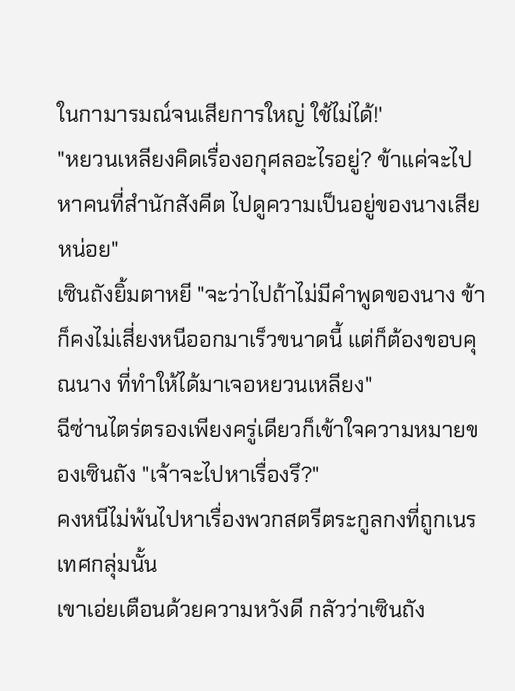ในกามารมณ์จนเสียการใหญ่ ใช้ไม่ได้!'
"หยวนเหลียงคิดเรื่องอกุศลอะไรอยู่? ข้าแค่จะไปหาคนที่สำนักสังคีต ไปดูความเป็นอยู่ของนางเสียหน่อย"
เซินถังยิ้มตาหยี "จะว่าไปถ้าไม่มีคำพูดของนาง ข้าก็คงไม่เสี่ยงหนีออกมาเร็วขนาดนี้ แต่ก็ต้องขอบคุณนาง ที่ทำให้ได้มาเจอหยวนเหลียง"
ฉีซ่านไตร่ตรองเพียงครู่เดียวก็เข้าใจความหมายของเซินถัง "เจ้าจะไปหาเรื่องรึ?"
คงหนีไม่พ้นไปหาเรื่องพวกสตรีตระกูลกงที่ถูกเนรเทศกลุ่มนั้น
เขาเอ่ยเตือนด้วยความหวังดี กลัวว่าเซินถัง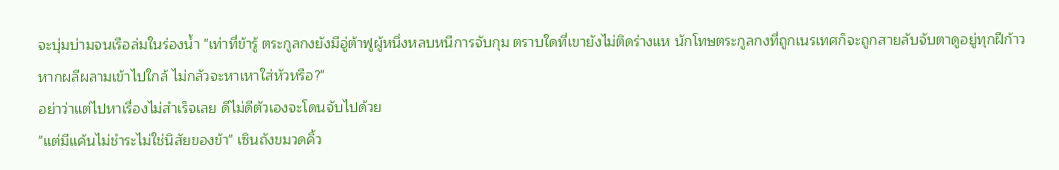จะบุ่มบ่ามจนเรือล่มในร่องน้ำ "เท่าที่ข้ารู้ ตระกูลกงยังมีอู่ต้าฟูผู้หนึ่งหลบหนีการจับกุม ตราบใดที่เขายังไม่ติดร่างแห นักโทษตระกูลกงที่ถูกเนรเทศก็จะถูกสายลับจับตาดูอยู่ทุกฝีก้าว หากผลีผลามเข้าไปใกล้ ไม่กลัวจะหาเหาใส่หัวหรือ?"
อย่าว่าแต่ไปหาเรื่องไม่สำเร็จเลย ดีไม่ดีตัวเองจะโดนจับไปด้วย
"แต่มีแค้นไม่ชำระไม่ใช่นิสัยของข้า" เซินถังขมวดคิ้ว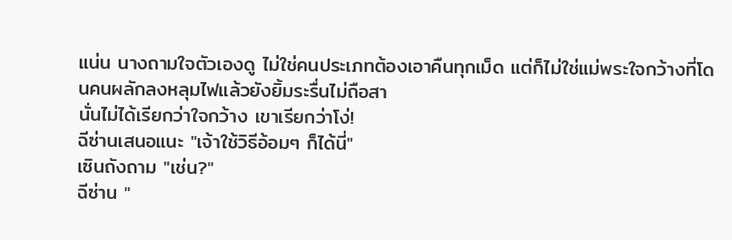แน่น นางถามใจตัวเองดู ไม่ใช่คนประเภทต้องเอาคืนทุกเม็ด แต่ก็ไม่ใช่แม่พระใจกว้างที่โดนคนผลักลงหลุมไฟแล้วยังยิ้มระรื่นไม่ถือสา
นั่นไม่ได้เรียกว่าใจกว้าง เขาเรียกว่าโง่!
ฉีซ่านเสนอแนะ "เจ้าใช้วิธีอ้อมๆ ก็ได้นี่"
เซินถังถาม "เช่น?"
ฉีซ่าน "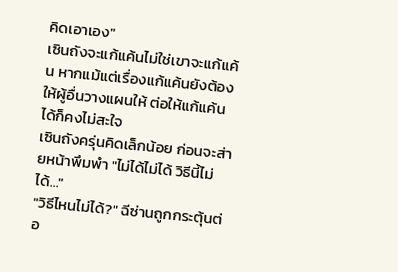คิดเอาเอง"
เซินถังจะแก้แค้นไม่ใช่เขาจะแก้แค้น หากแม้แต่เรื่องแก้แค้นยังต้องให้ผู้อื่นวางแผนให้ ต่อให้แก้แค้นได้ก็คงไม่สะใจ
เซินถังครุ่นคิดเล็กน้อย ก่อนจะส่ายหน้าพึมพำ "ไม่ได้ไม่ได้ วิธีนี้ไม่ได้..."
"วิธีไหนไม่ได้?" ฉีซ่านถูกกระตุ้นต่อ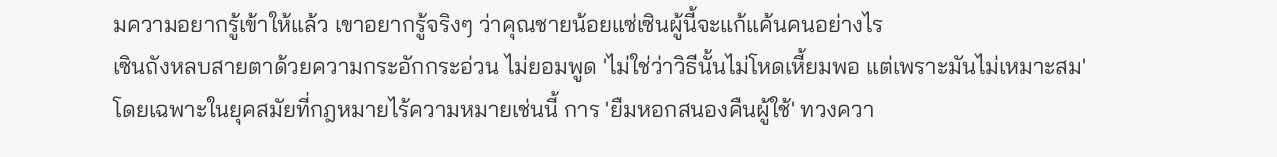มความอยากรู้เข้าให้แล้ว เขาอยากรู้จริงๆ ว่าคุณชายน้อยแซ่เซินผู้นี้จะแก้แค้นคนอย่างไร
เซินถังหลบสายตาด้วยความกระอักกระอ่วน ไม่ยอมพูด 'ไม่ใช่ว่าวิธีนั้นไม่โหดเหี้ยมพอ แต่เพราะมันไม่เหมาะสม'
โดยเฉพาะในยุคสมัยที่กฎหมายไร้ความหมายเช่นนี้ การ 'ยืมหอกสนองคืนผู้ใช้' ทวงควา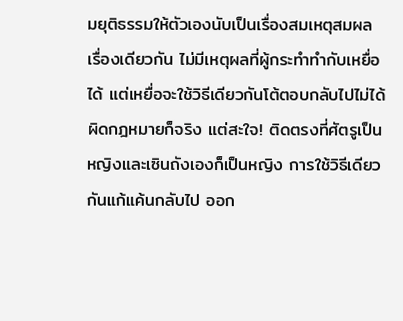มยุติธรรมให้ตัวเองนับเป็นเรื่องสมเหตุสมผล เรื่องเดียวกัน ไม่มีเหตุผลที่ผู้กระทำทำกับเหยื่อได้ แต่เหยื่อจะใช้วิธีเดียวกันโต้ตอบกลับไปไม่ได้
ผิดกฎหมายก็จริง แต่สะใจ! ติดตรงที่ศัตรูเป็นหญิงและเซินถังเองก็เป็นหญิง การใช้วิธีเดียวกันแก้แค้นกลับไป ออก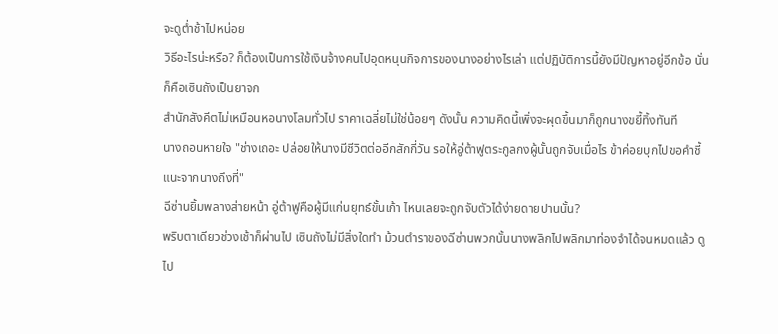จะดูต่ำช้าไปหน่อย
วิธีอะไรน่ะหรือ? ก็ต้องเป็นการใช้เงินจ้างคนไปอุดหนุนกิจการของนางอย่างไรเล่า แต่ปฏิบัติการนี้ยังมีปัญหาอยู่อีกข้อ นั่นก็คือเซินถังเป็นยาจก
สำนักสังคีตไม่เหมือนหอนางโลมทั่วไป ราคาเฉลี่ยไม่ใช่น้อยๆ ดังนั้น ความคิดนี้เพิ่งจะผุดขึ้นมาก็ถูกนางขยี้ทิ้งทันที
นางถอนหายใจ "ช่างเถอะ ปล่อยให้นางมีชีวิตต่ออีกสักกี่วัน รอให้อู่ต้าฟูตระกูลกงผู้นั้นถูกจับเมื่อไร ข้าค่อยบุกไปขอคำชี้แนะจากนางถึงที่"
ฉีซ่านยิ้มพลางส่ายหน้า อู่ต้าฟูคือผู้มีแก่นยุทธ์ขั้นเก้า ไหนเลยจะถูกจับตัวได้ง่ายดายปานนั้น?
พริบตาเดียวช่วงเช้าก็ผ่านไป เซินถังไม่มีสิ่งใดทำ ม้วนตำราของฉีซ่านพวกนั้นนางพลิกไปพลิกมาท่องจำได้จนหมดแล้ว ดูไป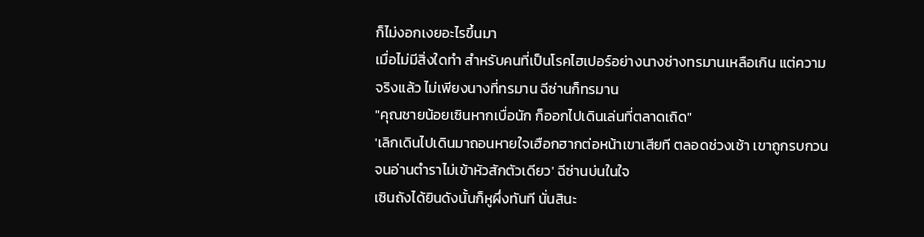ก็ไม่งอกเงยอะไรขึ้นมา
เมื่อไม่มีสิ่งใดทำ สำหรับคนที่เป็นโรคไฮเปอร์อย่างนางช่างทรมานเหลือเกิน แต่ความจริงแล้ว ไม่เพียงนางที่ทรมาน ฉีซ่านก็ทรมาน
"คุณชายน้อยเซินหากเบื่อนัก ก็ออกไปเดินเล่นที่ตลาดเถิด"
'เลิกเดินไปเดินมาถอนหายใจเฮือกฮากต่อหน้าเขาเสียที ตลอดช่วงเช้า เขาถูกรบกวนจนอ่านตำราไม่เข้าหัวสักตัวเดียว' ฉีซ่านบ่นในใจ
เซินถังได้ยินดังนั้นก็หูผึ่งทันที นั่นสินะ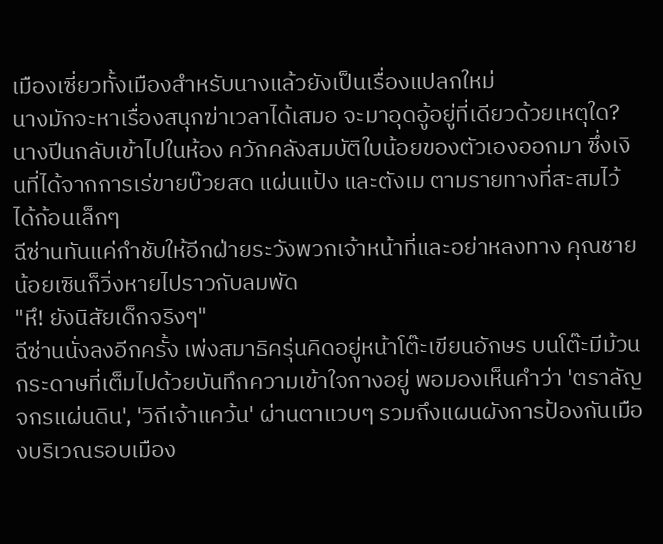เมืองเซี่ยวทั้งเมืองสำหรับนางแล้วยังเป็นเรื่องแปลกใหม่
นางมักจะหาเรื่องสนุกฆ่าเวลาได้เสมอ จะมาอุดอู้อยู่ที่เดียวด้วยเหตุใด? นางปีนกลับเข้าไปในห้อง ควักคลังสมบัติใบน้อยของตัวเองออกมา ซึ่งเงินที่ได้จากการเร่ขายบ๊วยสด แผ่นแป้ง และตังเม ตามรายทางที่สะสมไว้ได้ก้อนเล็กๆ
ฉีซ่านทันแค่กำชับให้อีกฝ่ายระวังพวกเจ้าหน้าที่และอย่าหลงทาง คุณชายน้อยเซินก็วิ่งหายไปราวกับลมพัด
"หึ! ยังนิสัยเด็กจริงๆ"
ฉีซ่านนั่งลงอีกครั้ง เพ่งสมาธิครุ่นคิดอยู่หน้าโต๊ะเขียนอักษร บนโต๊ะมีม้วนกระดาษที่เต็มไปด้วยบันทึกความเข้าใจกางอยู่ พอมองเห็นคำว่า 'ตราลัญจกรแผ่นดิน', 'วิถีเจ้าแคว้น' ผ่านตาแวบๆ รวมถึงแผนผังการป้องกันเมืองบริเวณรอบเมือง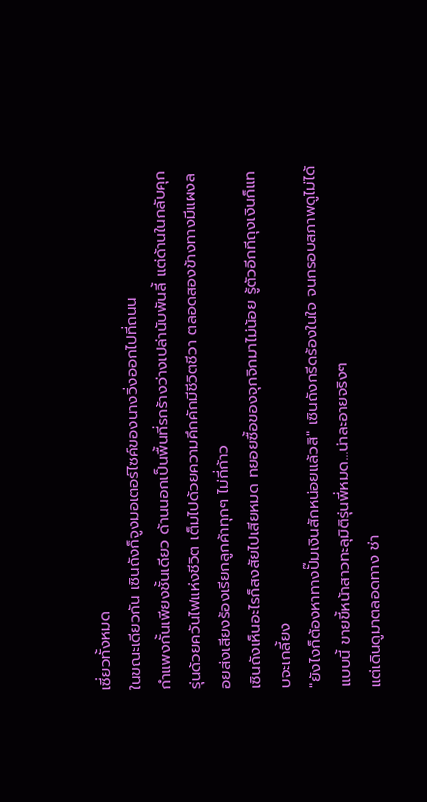เซี่ยวทั้งหมด
ในขณะเดียวกัน เซินถังก็จูงมอเตอร์ไซค์ของนางวิ่งออกไปที่ถนน
กำแพงกั้นเพียงชั้นเดียว ด้านนอกเป็นพื้นที่รกร้างว่างเปล่านับพันลี้ แต่ด้านในกลับคุกรุ่นด้วยควันไฟแห่งชีวิต เต็มไปด้วยความคึกคักมีชีวิตชีวา ตลอดสองข้างทางมีแผงลอยส่งเสียงร้องเรียกลูกค้าทุกๆ ไม่กี่ก้าว
เซินถังเห็นอะไรก็สงสัยไปเสียหมด ทยอยซื้อของจุกจิกมาไม่น้อย รู้ตัวอีกทีถุงเงินก็แทบจะเกลี้ยง
"ยังไงก็ต้องหาทางปั๊มเงินสักหน่อยแล้วสิ" เซินถังกรีดร้องในใจ จนกรอบสภาพดูไม่ได้แบบนี้ ขายขี้หน้าสาวทะลุมิติรุ่นพี่หมด…น่าละอายจริงๆ
แต่เดินดูมาตลอดทาง ช่า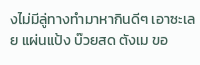งไม่มีลู่ทางทำมาหากินดีๆ เอาซะเลย แผ่นแป้ง บ๊วยสด ตังเม ขอ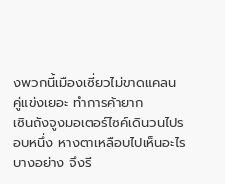งพวกนี้เมืองเซี่ยวไม่ขาดแคลน คู่แข่งเยอะ ทำการค้ายาก
เซินถังจูงมอเตอร์ไซค์เดินวนไปรอบหนึ่ง หางตาเหลือบไปเห็นอะไรบางอย่าง จึงรี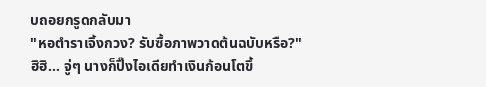บถอยกรูดกลับมา
"หอตำราเจิ้งกวง? รับซื้อภาพวาดต้นฉบับหรือ?"
ฮิฮิ… จู่ๆ นางก็ปิ๊งไอเดียทำเงินก้อนโตขึ้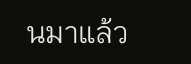นมาแล้ว